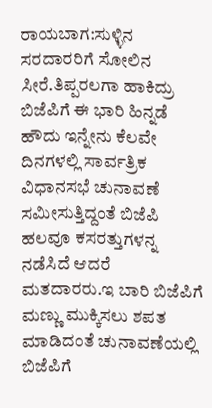ರಾಯಬಾಗ:ಸುಳ್ಳಿನ ಸರದಾರರಿಗೆ ಸೋಲಿನ ಸೀರೆ.ತಿಪ್ಪರಲಗಾ ಹಾಕಿದ್ರು ಬಿಜೆಪಿಗೆ ಈ ಭಾರಿ ಹಿನ್ನಡೆ ಹೌದು ಇನ್ನೇನು ಕೆಲವೇ ದಿನಗಳಲ್ಲಿ ಸಾರ್ವತ್ರಿಕ ವಿಧಾನಸಭೆ ಚುನಾವಣೆ ಸಮೀಸುತ್ತಿದ್ದಂತೆ ಬಿಜೆಪಿ ಹಲವೂ ಕಸರತ್ತುಗಳನ್ನ ನಡೆಸಿದೆ ಆದರೆ ಮತದಾರರು.ಇ ಬಾರಿ ಬಿಜೆಪಿಗೆ ಮಣ್ಣು ಮುಕ್ಕಿಸಲು ಶಪತ ಮಾಡಿದಂತೆ ಚುನಾವಣೆಯಲ್ಲಿ ಬಿಜೆಪಿಗೆ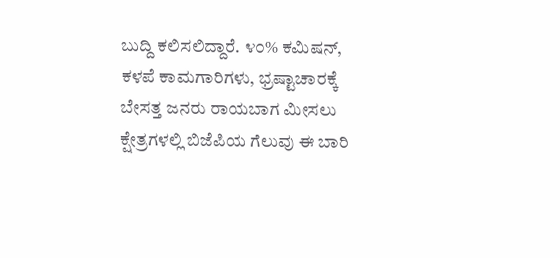ಬುದ್ದಿ ಕಲಿಸಲಿದ್ದಾರೆ. ೪೦% ಕಮಿಷನ್, ಕಳಪೆ ಕಾಮಗಾರಿಗಳು, ಭ್ರಷ್ಟಾಚಾರಕ್ಕೆ ಬೇಸತ್ತ ಜನರು ರಾಯಬಾಗ ಮೀಸಲು ಕ್ಷೇತ್ರಗಳಲ್ಲಿ ಬಿಜೆಪಿಯ ಗೆಲುವು ಈ ಬಾರಿ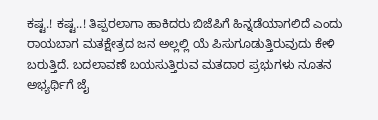ಕಷ್ಟ.! ಕಷ್ಟ..! ತಿಪ್ಪರಲಾಗಾ ಹಾಕಿದರು ಬಿಜೆಪಿಗೆ ಹಿನ್ನಡೆಯಾಗಲಿದೆ ಎಂದು ರಾಯಬಾಗ ಮತಕ್ಷೇತ್ರದ ಜನ ಅಲ್ಲಲ್ಲಿ ಯೆ ಪಿಸುಗೂಡುತ್ತಿರುವುದು ಕೇಳಿ ಬರುತ್ತಿದೆ. ಬದಲಾವಣೆ ಬಯಸುತ್ತಿರುವ ಮತದಾರ ಪ್ರಭುಗಳು ನೂತನ ಅಭ್ಯರ್ಥಿಗೆ ಜೈ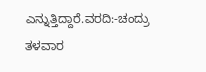ಎನ್ನುತ್ತಿದ್ದಾರೆ.ವರದಿ:-ಚಂದ್ರು ತಳವಾರ